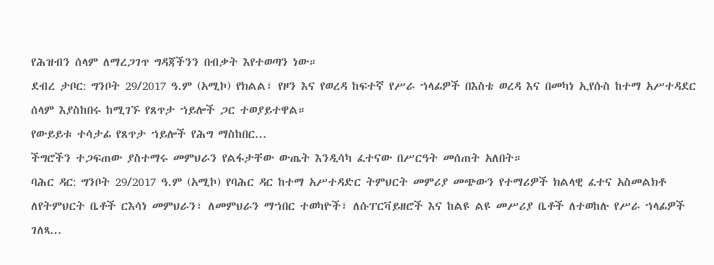የሕዝብን ሰላም ለማረጋገጥ ግዳጃችንን በብቃት እየተወጣን ነው።
ደብረ ታቦር: ግንቦት 29/2017 ዓ.ም (አሚኮ) የክልል፣ የዞን እና የወረዳ ከፍተኛ የሥራ ኀላፊዎች በእስቴ ወረዳ እና በመካነ ኢየሱስ ከተማ አሥተዳደር ሰላም እያስከበሩ ከሚገኙ የጸጥታ ኀይሎች ጋር ተወያይተዋል።
የውይይቱ ተሳታፊ የጸጥታ ኀይሎች የሕግ ማስከበር...
ችግሮችን ተጋፍጠው ያስተማሩ መምህራን የልፋታቸው ውጤት እንዲሳካ ፈተናው በሥርዓት መሰጠት አለበት።
ባሕር ዳር: ግንቦት 29/2017 ዓ.ም (አሚኮ) የባሕር ዳር ከተማ አሥተዳድር ትምህርት መምሪያ መጭውን የተማሪዎች ክልላዊ ፈተና አስመልክቶ ለየትምህርት ቤቶች ርእሳነ መምህራን፣ ለመምህራን ማኀበር ተወካዮች፣ ለሱፐርቫይዘሮች እና ከልዩ ልዩ መሥሪያ ቤቶች ለተወከሉ የሥራ ኀላፊዎች ገለጻ...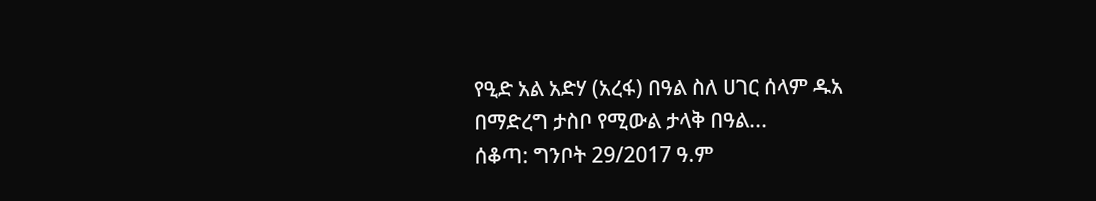የዒድ አል አድሃ (አረፋ) በዓል ስለ ሀገር ሰላም ዱአ በማድረግ ታስቦ የሚውል ታላቅ በዓል...
ሰቆጣ: ግንቦት 29/2017 ዓ.ም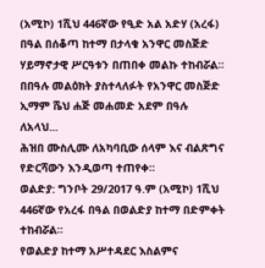(አሚኮ) 1ሺህ 446ኛው የዒድ አል አድሃ (አረፋ) በዓል በሰቆጣ ከተማ በታላቁ አንዋር መስጅድ ሃይማኖታዊ ሥርዓቱን በጠበቀ መልኩ ተከብሯል።
በበዓሉ መልዕክት ያስተላለፉት የአንዋር መስጅድ ኢማም ሼህ ሐጅ መሐመድ አደም በዓሉ ለአላህ...
ሕዝበ ሙስሊሙ ለአካባቢው ሰላም እና ብልጽግና የድርሻውን እንዲወጣ ተጠየቀ።
ወልድያ: ግንቦት 29/2017 ዓ.ም (አሚኮ) 1ሺህ 446ኛው የአረፋ በዓል በወልድያ ከተማ በድምቀት ተከብሯል።
የወልድያ ከተማ አሥተዳደር እስልምና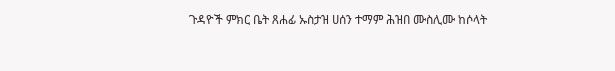ጉዳዮች ምክር ቤት ጸሐፊ ኡስታዝ ሀሰን ተማም ሕዝበ ሙስሊሙ ከሶላት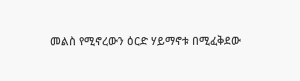መልስ የሚኖረውን ዕርድ ሃይማኖቱ በሚፈቅደው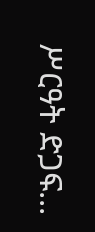ሥርዓት ድጋፍ...